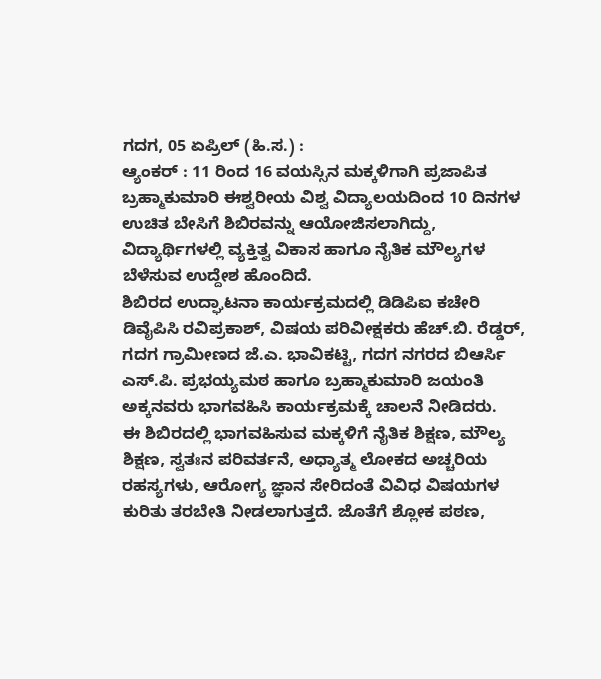ಗದಗ, 05 ಏಪ್ರಿಲ್ (ಹಿ.ಸ.) :
ಆ್ಯಂಕರ್ : 11 ರಿಂದ 16 ವಯಸ್ಸಿನ ಮಕ್ಕಳಿಗಾಗಿ ಪ್ರಜಾಪಿತ ಬ್ರಹ್ಮಾಕುಮಾರಿ ಈಶ್ವರೀಯ ವಿಶ್ವ ವಿದ್ಯಾಲಯದಿಂದ 10 ದಿನಗಳ ಉಚಿತ ಬೇಸಿಗೆ ಶಿಬಿರವನ್ನು ಆಯೋಜಿಸಲಾಗಿದ್ದು, ವಿದ್ಯಾರ್ಥಿಗಳಲ್ಲಿ ವ್ಯಕ್ತಿತ್ವ ವಿಕಾಸ ಹಾಗೂ ನೈತಿಕ ಮೌಲ್ಯಗಳ ಬೆಳೆಸುವ ಉದ್ದೇಶ ಹೊಂದಿದೆ.
ಶಿಬಿರದ ಉದ್ಘಾಟನಾ ಕಾರ್ಯಕ್ರಮದಲ್ಲಿ ಡಿಡಿಪಿಐ ಕಚೇರಿ ಡಿವೈಪಿಸಿ ರವಿಪ್ರಕಾಶ್, ವಿಷಯ ಪರಿವೀಕ್ಷಕರು ಹೆಚ್.ಬಿ. ರೆಡ್ಡರ್, ಗದಗ ಗ್ರಾಮೀಣದ ಜೆ.ಎ. ಭಾವಿಕಟ್ಟಿ, ಗದಗ ನಗರದ ಬಿಆರ್ಸಿ ಎಸ್.ಪಿ. ಪ್ರಭಯ್ಯಮಠ ಹಾಗೂ ಬ್ರಹ್ಮಾಕುಮಾರಿ ಜಯಂತಿ ಅಕ್ಕನವರು ಭಾಗವಹಿಸಿ ಕಾರ್ಯಕ್ರಮಕ್ಕೆ ಚಾಲನೆ ನೀಡಿದರು.
ಈ ಶಿಬಿರದಲ್ಲಿ ಭಾಗವಹಿಸುವ ಮಕ್ಕಳಿಗೆ ನೈತಿಕ ಶಿಕ್ಷಣ, ಮೌಲ್ಯ ಶಿಕ್ಷಣ, ಸ್ವತಃನ ಪರಿವರ್ತನೆ, ಅಧ್ಯಾತ್ಮ ಲೋಕದ ಅಚ್ಚರಿಯ ರಹಸ್ಯಗಳು, ಆರೋಗ್ಯ ಜ್ಞಾನ ಸೇರಿದಂತೆ ವಿವಿಧ ವಿಷಯಗಳ ಕುರಿತು ತರಬೇತಿ ನೀಡಲಾಗುತ್ತದೆ. ಜೊತೆಗೆ ಶ್ಲೋಕ ಪಠಣ,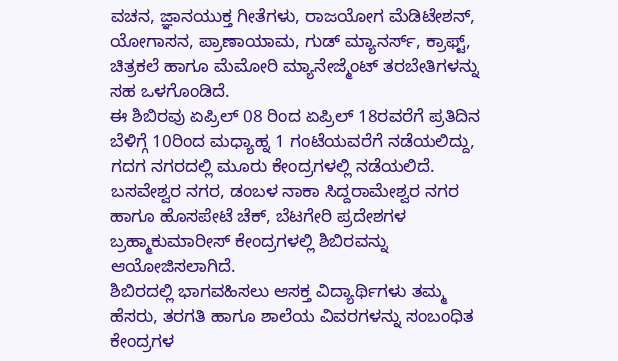ವಚನ, ಜ್ಞಾನಯುಕ್ತ ಗೀತೆಗಳು, ರಾಜಯೋಗ ಮೆಡಿಟೇಶನ್, ಯೋಗಾಸನ, ಪ್ರಾಣಾಯಾಮ, ಗುಡ್ ಮ್ಯಾನರ್ಸ್, ಕ್ರಾಫ್ಟ್, ಚಿತ್ರಕಲೆ ಹಾಗೂ ಮೆಮೋರಿ ಮ್ಯಾನೇಜ್ಮೆಂಟ್ ತರಬೇತಿಗಳನ್ನು ಸಹ ಒಳಗೊಂಡಿದೆ.
ಈ ಶಿಬಿರವು ಏಪ್ರಿಲ್ 08 ರಿಂದ ಏಪ್ರಿಲ್ 18ರವರೆಗೆ ಪ್ರತಿದಿನ ಬೆಳಿಗ್ಗೆ 10ರಿಂದ ಮಧ್ಯಾಹ್ನ 1 ಗಂಟೆಯವರೆಗೆ ನಡೆಯಲಿದ್ದು, ಗದಗ ನಗರದಲ್ಲಿ ಮೂರು ಕೇಂದ್ರಗಳಲ್ಲಿ ನಡೆಯಲಿದೆ. ಬಸವೇಶ್ವರ ನಗರ, ಡಂಬಳ ನಾಕಾ ಸಿದ್ದರಾಮೇಶ್ವರ ನಗರ ಹಾಗೂ ಹೊಸಪೇಟೆ ಚೆಕ್, ಬೆಟಗೇರಿ ಪ್ರದೇಶಗಳ ಬ್ರಹ್ಮಾಕುಮಾರೀಸ್ ಕೇಂದ್ರಗಳಲ್ಲಿ ಶಿಬಿರವನ್ನು ಆಯೋಜಿಸಲಾಗಿದೆ.
ಶಿಬಿರದಲ್ಲಿ ಭಾಗವಹಿಸಲು ಆಸಕ್ತ ವಿದ್ಯಾರ್ಥಿಗಳು ತಮ್ಮ ಹೆಸರು, ತರಗತಿ ಹಾಗೂ ಶಾಲೆಯ ವಿವರಗಳನ್ನು ಸಂಬಂಧಿತ ಕೇಂದ್ರಗಳ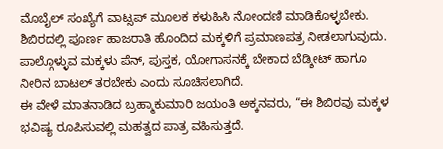ಮೊಬೈಲ್ ಸಂಖ್ಯೆಗೆ ವಾಟ್ಸಪ್ ಮೂಲಕ ಕಳುಹಿಸಿ ನೋಂದಣಿ ಮಾಡಿಕೊಳ್ಳಬೇಕು. ಶಿಬಿರದಲ್ಲಿ ಪೂರ್ಣ ಹಾಜರಾತಿ ಹೊಂದಿದ ಮಕ್ಕಳಿಗೆ ಪ್ರಮಾಣಪತ್ರ ನೀಡಲಾಗುವುದು. ಪಾಲ್ಗೊಳ್ಳುವ ಮಕ್ಕಳು ಪೆನ್, ಪುಸ್ತಕ, ಯೋಗಾಸನಕ್ಕೆ ಬೇಕಾದ ಬೆಡ್ಶೀಟ್ ಹಾಗೂ ನೀರಿನ ಬಾಟಲ್ ತರಬೇಕು ಎಂದು ಸೂಚಿಸಲಾಗಿದೆ.
ಈ ವೇಳೆ ಮಾತನಾಡಿದ ಬ್ರಹ್ಮಾಕುಮಾರಿ ಜಯಂತಿ ಅಕ್ಕನವರು, “ಈ ಶಿಬಿರವು ಮಕ್ಕಳ ಭವಿಷ್ಯ ರೂಪಿಸುವಲ್ಲಿ ಮಹತ್ವದ ಪಾತ್ರ ವಹಿಸುತ್ತದೆ.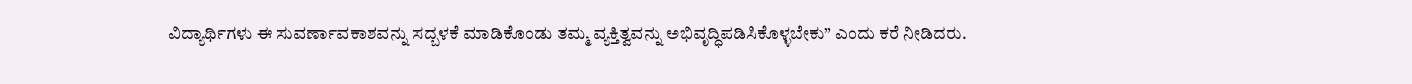ವಿದ್ಯಾರ್ಥಿಗಳು ಈ ಸುವರ್ಣಾವಕಾಶವನ್ನು ಸದ್ಬಳಕೆ ಮಾಡಿಕೊಂಡು ತಮ್ಮ ವ್ಯಕ್ತಿತ್ವವನ್ನು ಅಭಿವೃದ್ಧಿಪಡಿಸಿಕೊಳ್ಳಬೇಕು” ಎಂದು ಕರೆ ನೀಡಿದರು.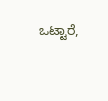ಒಟ್ಟಾರೆ,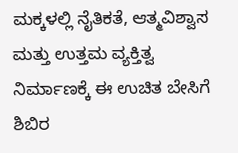ಮಕ್ಕಳಲ್ಲಿ ನೈತಿಕತೆ, ಆತ್ಮವಿಶ್ವಾಸ ಮತ್ತು ಉತ್ತಮ ವ್ಯಕ್ತಿತ್ವ ನಿರ್ಮಾಣಕ್ಕೆ ಈ ಉಚಿತ ಬೇಸಿಗೆ ಶಿಬಿರ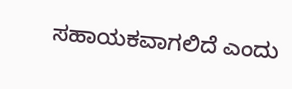ಸಹಾಯಕವಾಗಲಿದೆ ಎಂದು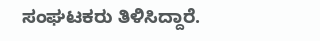ಸಂಘಟಕರು ತಿಳಿಸಿದ್ದಾರೆ.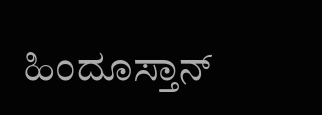ಹಿಂದೂಸ್ತಾನ್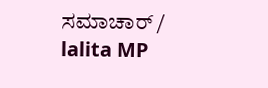ಸಮಾಚಾರ್ / lalita MP